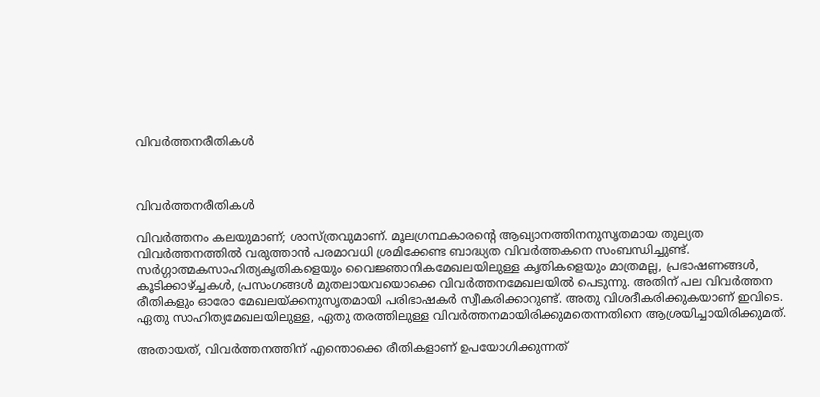വിവർത്തനരീതികൾ



വിവർത്തനരീതികൾ

വിവർത്തനം കലയുമാണ്; ശാസ്ത്രവുമാണ്. മൂലഗ്രന്ഥകാരൻ്റെ ആഖ്യാനത്തിനനുസൃതമായ തുല്യത വിവർത്തനത്തിൽ വരുത്താൻ പരമാവധി ശ്രമിക്കേണ്ട ബാദ്ധ്യത വിവർത്തകനെ സംബന്ധിച്ചുണ്ട്. സർഗ്ഗാത്മകസാഹിത്യകൃതികളെയും വൈജ്ഞാനികമേഖലയിലുള്ള കൃതികളെയും മാത്രമല്ല, പ്രഭാഷണങ്ങൾ, കൂടിക്കാഴ്ച്ചകൾ, പ്രസംഗങ്ങൾ മുതലായവയൊക്കെ വിവർത്തനമേഖലയിൽ പെടുന്നു. അതിന് പല വിവർത്തന രീതികളും ഓരോ മേഖലയ്ക്കനുസൃതമായി പരിഭാഷകർ സ്വീകരിക്കാറുണ്ട്. അതു വിശദീകരിക്കുകയാണ് ഇവിടെ. ഏതു സാഹിത്യമേഖലയിലുള്ള, ഏതു തരത്തിലുള്ള വിവർത്തനമായിരിക്കുമതെന്നതിനെ ആശ്രയിച്ചായിരിക്കുമത്.

അതായത്, വിവർത്തനത്തിന് എന്തൊക്കെ രീതികളാണ് ഉപയോഗിക്കുന്നത്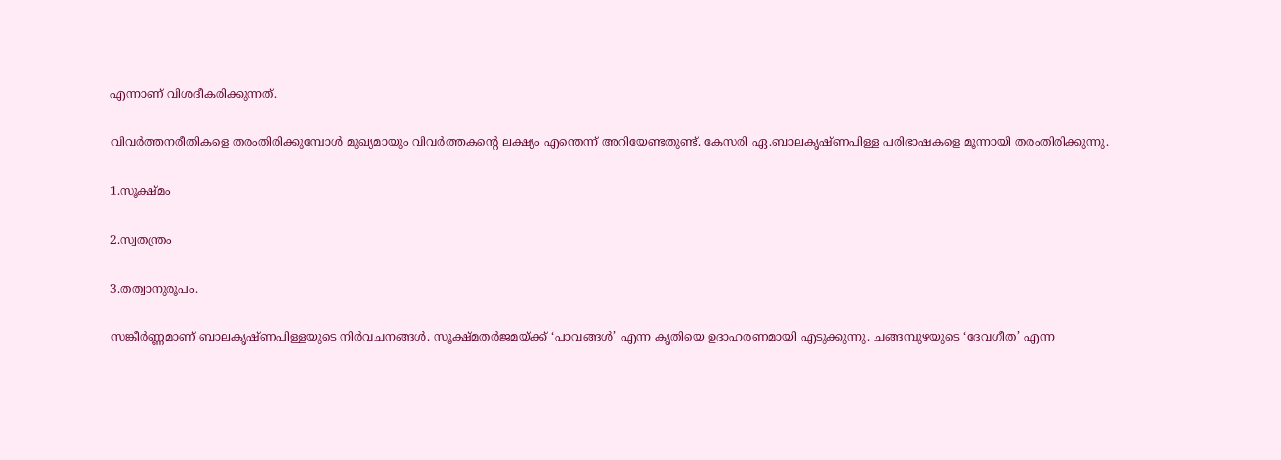എന്നാണ് വിശദീകരിക്കുന്നത്.

വിവർത്തനരീതികളെ തരംതിരിക്കുമ്പോൾ മുഖ്യമായും വിവർത്തകൻ്റെ ലക്ഷ്യം എന്തെന്ന് അറിയേണ്ടതുണ്ട്. കേസരി ഏ.ബാലകൃഷ്ണപിള്ള പരിഭാഷകളെ മൂന്നായി തരംതിരിക്കുന്നു.

1.സൂക്ഷ്മം

2.സ്വതന്ത്രം

3.തത്വാനുരൂപം.

സങ്കീർണ്ണമാണ് ബാലകൃഷ്ണപിള്ളയുടെ നിർവചനങ്ങൾ. സൂക്ഷ്മതർജമയ്ക്ക് ‘പാവങ്ങൾ’ എന്ന കൃതിയെ ഉദാഹരണമായി എടുക്കുന്നു. ചങ്ങമ്പുഴയുടെ ‘ദേവഗീത’ എന്ന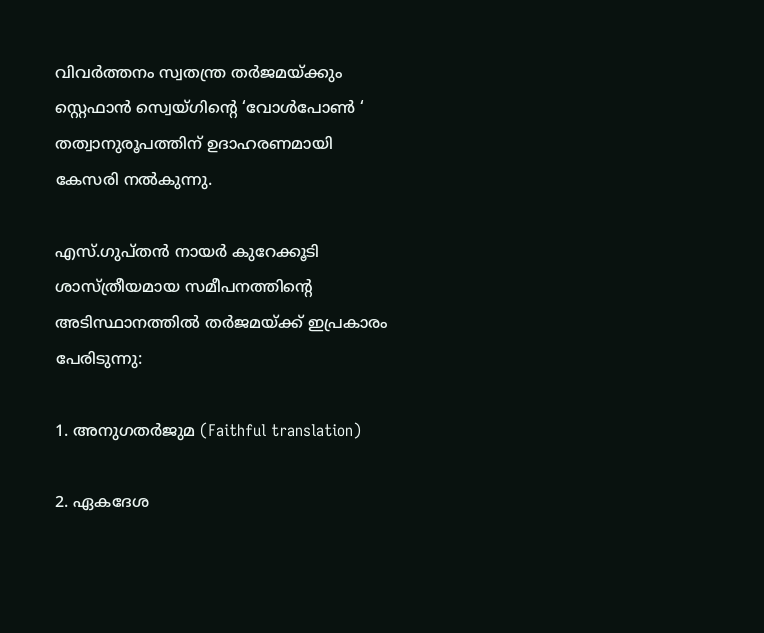വിവർത്തനം സ്വതന്ത്ര തർജമയ്ക്കും സ്റ്റെഫാൻ സ്വെയ്ഗിൻ്റെ ‘വോൾപോൺ ‘ തത്വാനുരൂപത്തിന് ഉദാഹരണമായി കേസരി നൽകുന്നു.

എസ്.ഗുപ്തൻ നായർ കുറേക്കൂടി ശാസ്ത്രീയമായ സമീപനത്തിൻ്റെ അടിസ്ഥാനത്തിൽ തർജമയ്ക്ക് ഇപ്രകാരം പേരിടുന്നു:

1. അനുഗതർജുമ (Faithful translation)

2. ഏകദേശ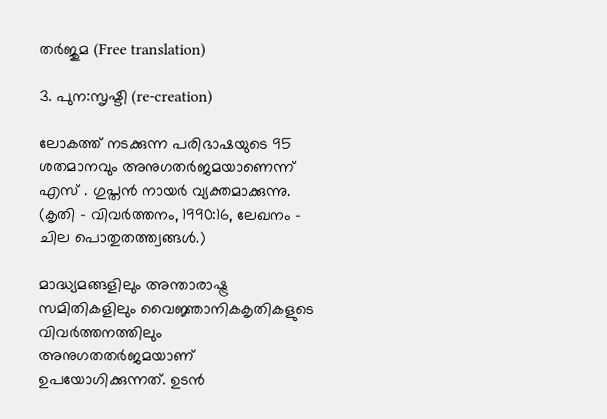തർജുമ (Free translation)

3. പുന:സൃഷ്ടി (re-creation)

ലോകത്ത് നടക്കുന്ന പരിഭാഷയുടെ 95 ശതമാനവും അനുഗതർജമയാണെന്ന് എസ് . ഗുപ്തൻ നായർ വ്യക്തമാക്കുന്നു. (കൃതി - വിവർത്തനം, 1990:16, ലേഖനം - ചില പൊതുതത്ത്വങ്ങൾ.)

മാദ്ധ്യമങ്ങളിലും അന്താരാഷ്ട്ര സമിതികളിലും വൈജ്ഞാനികകൃതികളുടെ വിവർത്തനത്തിലും അനുഗതതർജമയാണ് ഉപയോഗിക്കുന്നത്. ഉടൻ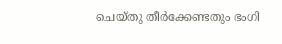ചെയ്തു തീർക്കേണ്ടതും ഭംഗി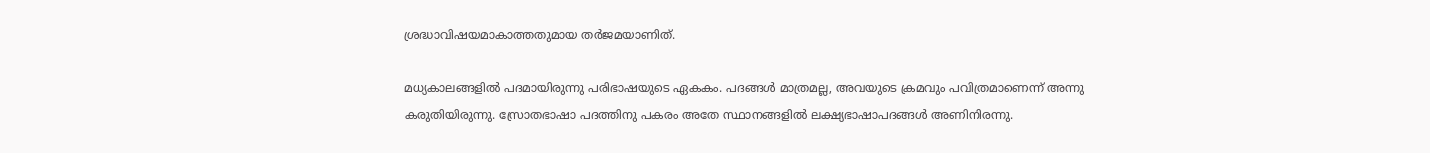ശ്രദ്ധാവിഷയമാകാത്തതുമായ തർജമയാണിത്.

മധ്യകാലങ്ങളിൽ പദമായിരുന്നു പരിഭാഷയുടെ ഏകകം. പദങ്ങൾ മാത്രമല്ല, അവയുടെ ക്രമവും പവിത്രമാണെന്ന് അന്നു കരുതിയിരുന്നു. സ്രോതഭാഷാ പദത്തിനു പകരം അതേ സ്ഥാനങ്ങളിൽ ലക്ഷ്യഭാഷാപദങ്ങൾ അണിനിരന്നു.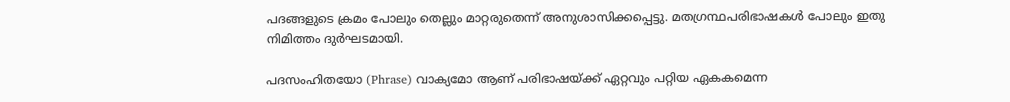പദങ്ങളുടെ ക്രമം പോലും തെല്ലും മാറ്റരുതെന്ന് അനുശാസിക്കപ്പെട്ടു. മതഗ്രന്ഥപരിഭാഷകൾ പോലും ഇതു നിമിത്തം ദുർഘടമായി.

പദസംഹിതയോ (Phrase) വാക്യമോ ആണ് പരിഭാഷയ്ക്ക് ഏറ്റവും പറ്റിയ ഏകകമെന്ന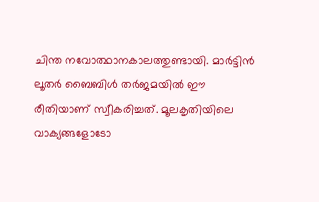ചിന്ത നവോത്ഥാനകാലത്തുണ്ടായി. മാർട്ടിൻ ലൂതർ ബൈബിൾ തർജമയിൽ ഈ രീതിയാണ് സ്വീകരിച്ചത്. മൂലകൃതിയിലെ വാക്യങ്ങളോടോ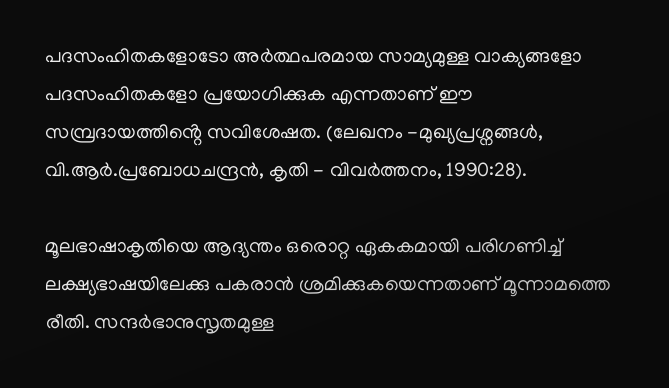പദസംഹിതകളോടോ അർത്ഥപരമായ സാമ്യമുള്ള വാക്യങ്ങളോ പദസംഹിതകളോ പ്രയോഗിക്കുക എന്നതാണ് ഈ സമ്പ്രദായത്തിൻ്റെ സവിശേഷത. (ലേഖനം -മുഖ്യപ്രശ്നങ്ങൾ, വി.ആർ.പ്രബോധചന്ദ്രൻ, കൃതി - വിവർത്തനം, 1990:28).

മൂലഭാഷാകൃതിയെ ആദ്യന്തം ഒരൊറ്റ ഏകകമായി പരിഗണിച്ച് ലക്ഷ്യഭാഷയിലേക്കു പകരാൻ ശ്രമിക്കുകയെന്നതാണ് മൂന്നാമത്തെ രീതി. സന്ദർഭാനുസൃതമുള്ള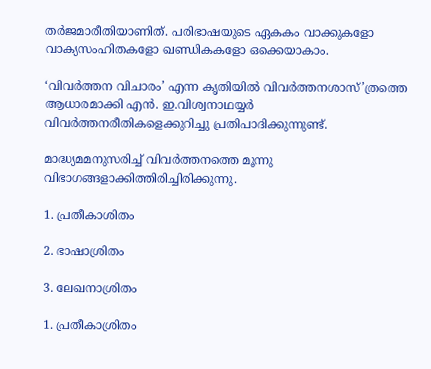തർജമാരീതിയാണിത്. പരിഭാഷയുടെ ഏകകം വാക്കുകളോ വാക്യസംഹിതകളോ ഖണ്ഡികകളോ ഒക്കെയാകാം.

‘വിവർത്തന വിചാരം’ എന്ന കൃതിയിൽ വിവർത്തനശാസ്’ത്രത്തെ ആധാരമാക്കി എൻ. ഇ.വിശ്വനാഥയ്യർ വിവർത്തനരീതികളെക്കുറിച്ചു പ്രതിപാദിക്കുന്നുണ്ട്.

മാദ്ധ്യമമനുസരിച്ച് വിവർത്തനത്തെ മൂന്നു വിഭാഗങ്ങളാക്കിത്തിരിച്ചിരിക്കുന്നു.

1. പ്രതീകാശിതം

2. ഭാഷാശ്രിതം

3. ലേഖനാശ്രിതം

1. പ്രതീകാശ്രിതം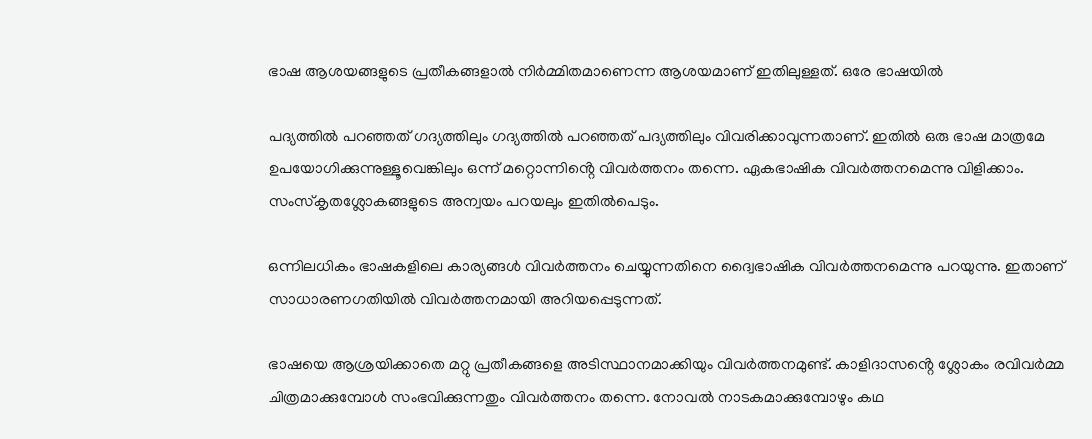ഭാഷ ആശയങ്ങളുടെ പ്രതീകങ്ങളാൽ നിർമ്മിതമാണെന്ന ആശയമാണ് ഇതിലുള്ളത്. ഒരേ ഭാഷയിൽ

പദ്യത്തിൽ പറഞ്ഞത് ഗദ്യത്തിലും ഗദ്യത്തിൽ പറഞ്ഞത് പദ്യത്തിലും വിവരിക്കാവുന്നതാണ്. ഇതിൽ ഒരു ഭാഷ മാത്രമേ ഉപയോഗിക്കുന്നുള്ളൂവെങ്കിലും ഒന്ന് മറ്റൊന്നിൻ്റെ വിവർത്തനം തന്നെ. ഏകഭാഷിക വിവർത്തനമെന്നു വിളിക്കാം. സംസ്കൃതശ്ലോകങ്ങളുടെ അന്വയം പറയലും ഇതിൽപെടും.

ഒന്നിലധികം ഭാഷകളിലെ കാര്യങ്ങൾ വിവർത്തനം ചെയ്യുന്നതിനെ ദ്വൈഭാഷിക വിവർത്തനമെന്നു പറയുന്നു. ഇതാണ് സാധാരണഗതിയിൽ വിവർത്തനമായി അറിയപ്പെടുന്നത്.

ഭാഷയെ ആശ്രയിക്കാതെ മറ്റു പ്രതീകങ്ങളെ അടിസ്ഥാനമാക്കിയും വിവർത്തനമുണ്ട്. കാളിദാസൻ്റെ ശ്ലോകം രവിവർമ്മ ചിത്രമാക്കുമ്പോൾ സംഭവിക്കുന്നതും വിവർത്തനം തന്നെ. നോവൽ നാടകമാക്കുമ്പോഴും കഥ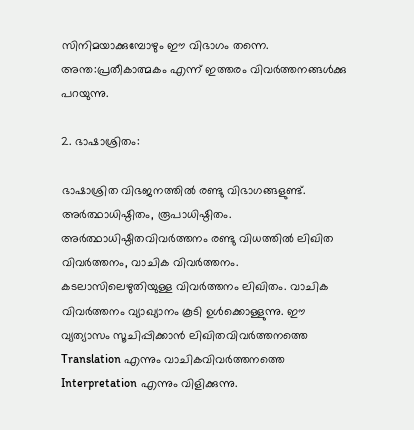സിനിമയാക്കുമ്പോഴും ഈ വിഭാഗം തന്നെ. അന്ത:പ്രതീകാത്മകം എന്ന് ഇത്തരം വിവർത്തനങ്ങൾക്കു പറയുന്നു.

2. ഭാഷാശ്രിതം:

ഭാഷാശ്രിത വിഭജനത്തിൽ രണ്ടു വിഭാഗങ്ങളുണ്ട്. അർത്ഥാധിഷ്ഠിതം, രൂപാധിഷ്ഠിതം. അർത്ഥാധിഷ്ഠിതവിവർത്തനം രണ്ടു വിധത്തിൽ ലിഖിത വിവർത്തനം, വാചിക വിവർത്തനം. കടലാസിലെഴുതിയുള്ള വിവർത്തനം ലിഖിതം. വാചിക വിവർത്തനം വ്യാഖ്യാനം കൂടി ഉൾക്കൊള്ളുന്നു. ഈ വ്യത്യാസം സൂചിപ്പിക്കാൻ ലിഖിതവിവർത്തനത്തെ Translation എന്നും വാചികവിവർത്തനത്തെ Interpretation എന്നും വിളിക്കുന്നു.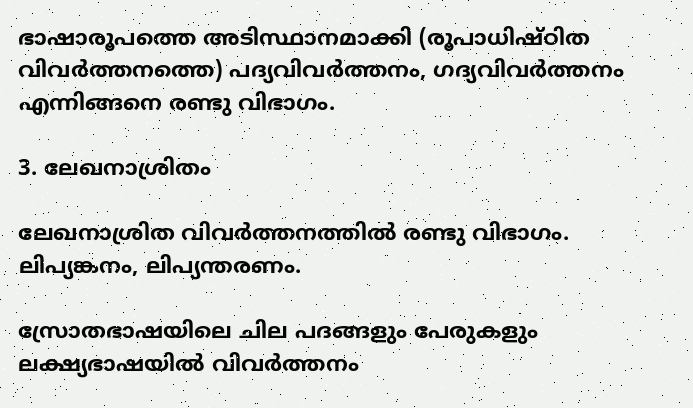ഭാഷാരൂപത്തെ അടിസ്ഥാനമാക്കി (രൂപാധിഷ്ഠിത വിവർത്തനത്തെ) പദ്യവിവർത്തനം, ഗദ്യവിവർത്തനം എന്നിങ്ങനെ രണ്ടു വിഭാഗം.

3. ലേഖനാശ്രിതം

ലേഖനാശ്രിത വിവർത്തനത്തിൽ രണ്ടു വിഭാഗം. ലിപ്യങ്കനം, ലിപ്യന്തരണം.

സ്രോതഭാഷയിലെ ചില പദങ്ങളും പേരുകളും ലക്ഷ്യഭാഷയിൽ വിവർത്തനം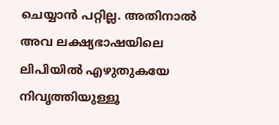ചെയ്യാൻ പറ്റില്ല. അതിനാൽ അവ ലക്ഷ്യഭാഷയിലെ ലിപിയിൽ എഴുതുകയേ നിവൃത്തിയുള്ളൂ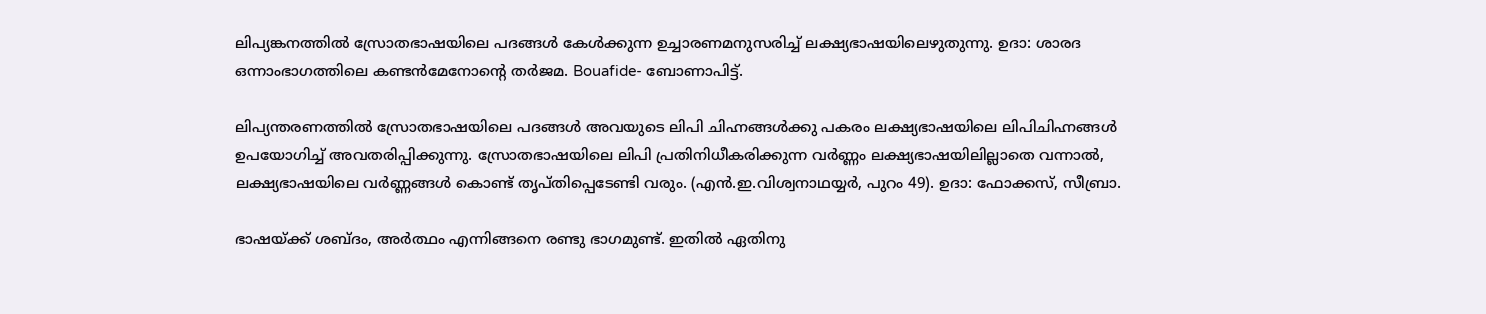ലിപ്യങ്കനത്തിൽ സ്രോതഭാഷയിലെ പദങ്ങൾ കേൾക്കുന്ന ഉച്ചാരണമനുസരിച്ച് ലക്ഷ്യഭാഷയിലെഴുതുന്നു. ഉദാ: ശാരദ ഒന്നാംഭാഗത്തിലെ കണ്ടൻമേനോൻ്റെ തർജമ. Bouafide- ബോണാപിട്ട്.

ലിപ്യന്തരണത്തിൽ സ്രോതഭാഷയിലെ പദങ്ങൾ അവയുടെ ലിപി ചിഹ്നങ്ങൾക്കു പകരം ലക്ഷ്യഭാഷയിലെ ലിപിചിഹ്നങ്ങൾ ഉപയോഗിച്ച് അവതരിപ്പിക്കുന്നു. സ്രോതഭാഷയിലെ ലിപി പ്രതിനിധീകരിക്കുന്ന വർണ്ണം ലക്ഷ്യഭാഷയിലില്ലാതെ വന്നാൽ, ലക്ഷ്യഭാഷയിലെ വർണ്ണങ്ങൾ കൊണ്ട് തൃപ്തിപ്പെടേണ്ടി വരും. (എൻ.ഇ.വിശ്വനാഥയ്യർ, പുറം 49). ഉദാ: ഫോക്കസ്, സീബ്രാ.

ഭാഷയ്ക്ക് ശബ്ദം, അർത്ഥം എന്നിങ്ങനെ രണ്ടു ഭാഗമുണ്ട്. ഇതിൽ ഏതിനു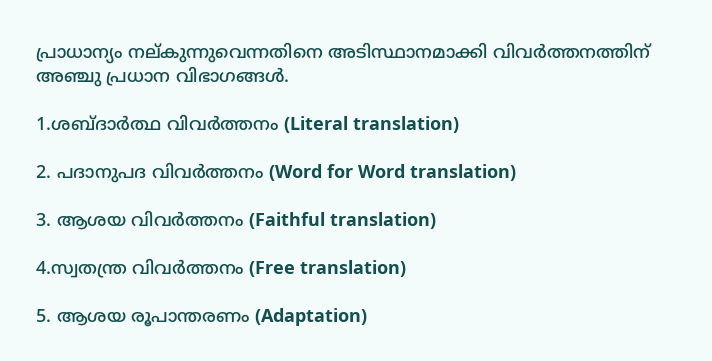പ്രാധാന്യം നല്കുന്നുവെന്നതിനെ അടിസ്ഥാനമാക്കി വിവർത്തനത്തിന് അഞ്ചു പ്രധാന വിഭാഗങ്ങൾ.

1.ശബ്ദാർത്ഥ വിവർത്തനം (Literal translation)

2. പദാനുപദ വിവർത്തനം (Word for Word translation)

3. ആശയ വിവർത്തനം (Faithful translation)

4.സ്വതന്ത്ര വിവർത്തനം (Free translation)

5. ആശയ രൂപാന്തരണം (Adaptation)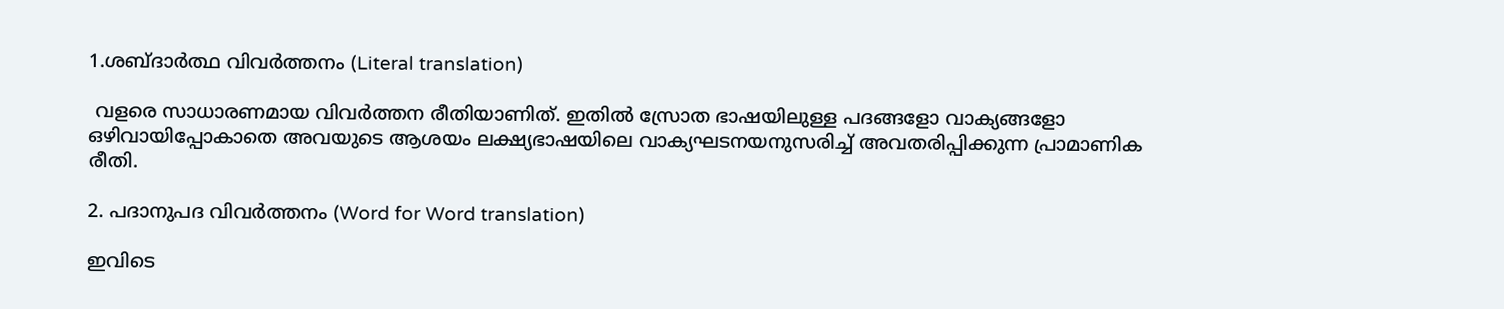1.ശബ്ദാർത്ഥ വിവർത്തനം (Literal translation)

 വളരെ സാധാരണമായ വിവർത്തന രീതിയാണിത്. ഇതിൽ സ്രോത ഭാഷയിലുള്ള പദങ്ങളോ വാക്യങ്ങളോ ഒഴിവായിപ്പോകാതെ അവയുടെ ആശയം ലക്ഷ്യഭാഷയിലെ വാക്യഘടനയനുസരിച്ച് അവതരിപ്പിക്കുന്ന പ്രാമാണിക രീതി.

2. പദാനുപദ വിവർത്തനം (Word for Word translation)

ഇവിടെ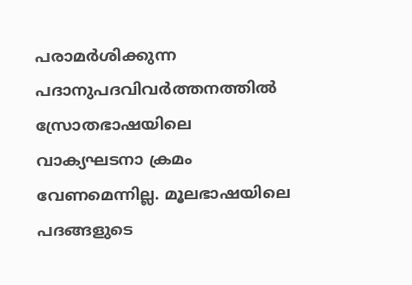പരാമർശിക്കുന്ന പദാനുപദവിവർത്തനത്തിൽ സ്രോതഭാഷയിലെ വാക്യഘടനാ ക്രമം വേണമെന്നില്ല. മൂലഭാഷയിലെ പദങ്ങളുടെ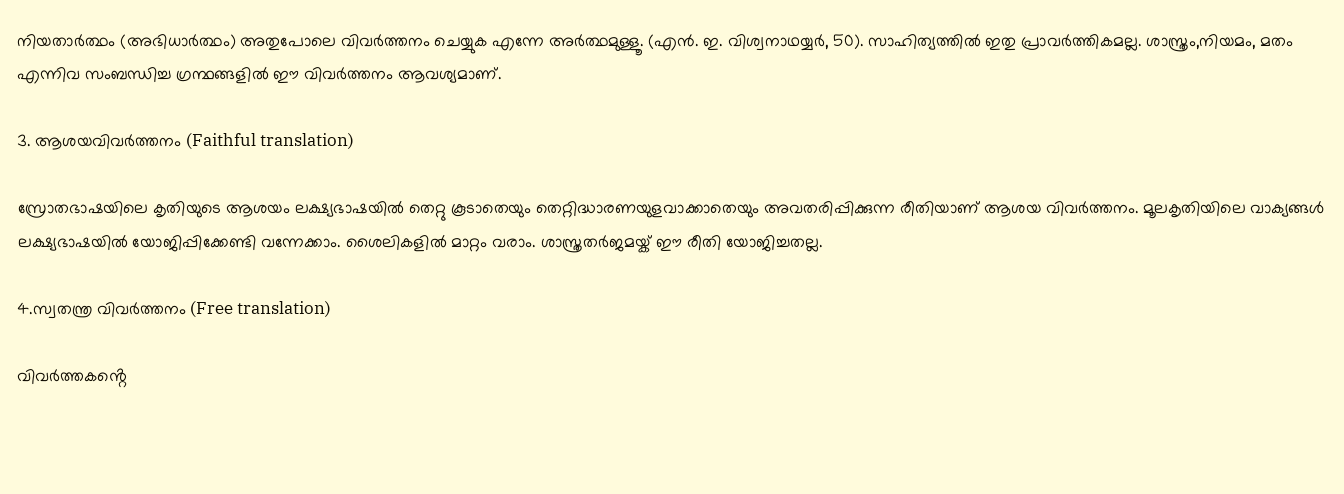നിയതാർത്ഥം (അഭിധാർത്ഥം) അതുപോലെ വിവർത്തനം ചെയ്യുക എന്നേ അർത്ഥമുള്ളൂ. (എൻ. ഇ. വിശ്വനാഥയ്യർ, 50). സാഹിത്യത്തിൽ ഇതു പ്രാവർത്തികമല്ല. ശാസ്ത്രം,നിയമം, മതം എന്നിവ സംബന്ധിച്ച ഗ്രന്ഥങ്ങളിൽ ഈ വിവർത്തനം ആവശ്യമാണ്.

3. ആശയവിവർത്തനം (Faithful translation)

സ്രോതഭാഷയിലെ കൃതിയുടെ ആശയം ലക്ഷ്യഭാഷയിൽ തെറ്റു കൂടാതെയും തെറ്റിദ്ധാരണയുളവാക്കാതെയും അവതരിപ്പിക്കുന്ന രീതിയാണ് ആശയ വിവർത്തനം. മൂലകൃതിയിലെ വാക്യങ്ങൾ ലക്ഷ്യഭാഷയിൽ യോജിപ്പിക്കേണ്ടി വന്നേക്കാം. ശൈലികളിൽ മാറ്റം വരാം. ശാസ്ത്രതർജമയ്ക് ഈ രീതി യോജിച്ചതല്ല.

4.സ്വതന്ത്ര വിവർത്തനം (Free translation)

വിവർത്തകൻ്റെ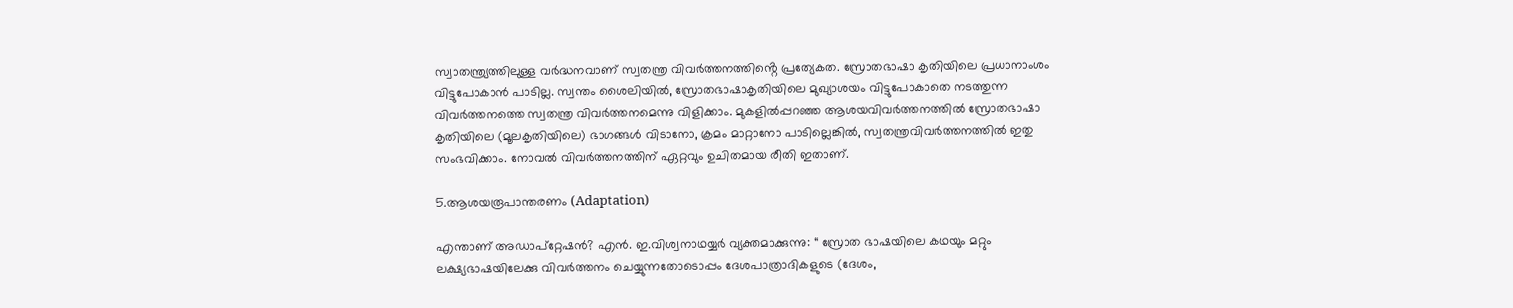സ്വാതന്ത്ര്യത്തിലുള്ള വർദ്ധനവാണ് സ്വതന്ത്ര വിവർത്തനത്തിൻ്റെ പ്രത്യേകത. സ്രോതഭാഷാ കൃതിയിലെ പ്രധാനാംശം വിട്ടുപോകാൻ പാടില്ല. സ്വന്തം ശൈലിയിൽ, സ്രോതഭാഷാകൃതിയിലെ മുഖ്യാശയം വിട്ടുപോകാതെ നടത്തുന്ന വിവർത്തനത്തെ സ്വതന്ത്ര വിവർത്തനമെന്നു വിളിക്കാം. മുകളിൽപ്പറഞ്ഞ ആശയവിവർത്തനത്തിൽ സ്രോതഭാഷാ കൃതിയിലെ (മൂലകൃതിയിലെ) ഭാഗങ്ങൾ വിടാനോ, ക്രമം മാറ്റാനോ പാടില്ലെങ്കിൽ, സ്വതന്ത്രവിവർത്തനത്തിൽ ഇതു സംഭവിക്കാം. നോവൽ വിവർത്തനത്തിന് ഏറ്റവും ഉചിതമായ രീതി ഇതാണ്.

5.ആശയരൂപാന്തരണം (Adaptation)

എന്താണ് അഡാപ്റ്റേഷൻ? എൻ. ഇ.വിശ്വനാഥയ്യർ വ്യക്തമാക്കുന്നു: “ സ്രോത ഭാഷയിലെ കഥയും മറ്റും ലക്ഷ്യഭാഷയിലേക്കു വിവർത്തനം ചെയ്യുന്നതോടൊപ്പം ദേശപാത്രാദികളുടെ (ദേശം,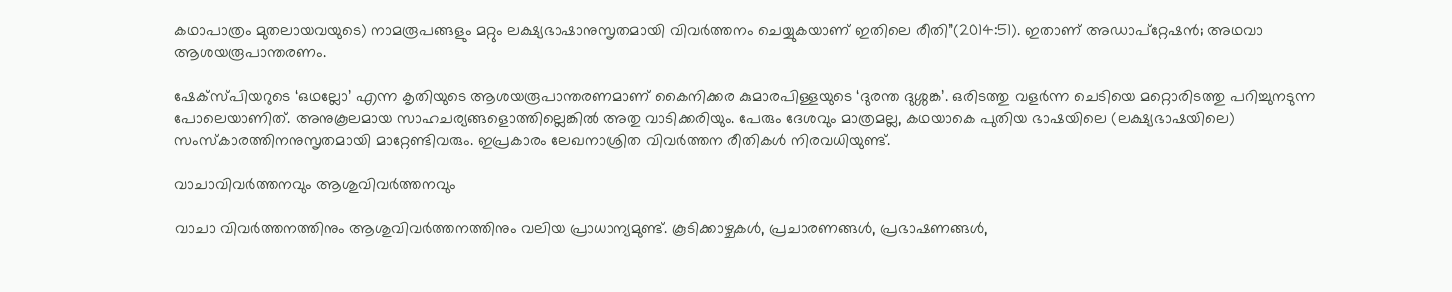കഥാപാത്രം മുതലായവയുടെ) നാമരൂപങ്ങളും മറ്റും ലക്ഷ്യഭാഷാനുസൃതമായി വിവർത്തനം ചെയ്യുകയാണ് ഇതിലെ രീതി”(2014:51). ഇതാണ് അഡാപ്റ്റേഷൻ; അഥവാ ആശയരൂപാന്തരണം.

ഷേക്സ്പിയറുടെ ‘ഒഥല്ലോ’ എന്ന കൃതിയുടെ ആശയരൂപാന്തരണമാണ് കൈനിക്കര കുമാരപിള്ളയുടെ ‘ദുരന്ത ദുശ്ശങ്ക’. ഒരിടത്തു വളർന്ന ചെടിയെ മറ്റൊരിടത്തു പറിച്ചുനടുന്ന പോലെയാണിത്. അനുകൂലമായ സാഹചര്യങ്ങളൊത്തില്ലെങ്കിൽ അതു വാടിക്കരിയും. പേരും ദേശവും മാത്രമല്ല, കഥയാകെ പുതിയ ഭാഷയിലെ (ലക്ഷ്യഭാഷയിലെ) സംസ്കാരത്തിനനുസൃതമായി മാറ്റേണ്ടിവരും. ഇപ്രകാരം ലേഖനാശ്രിത വിവർത്തന രീതികൾ നിരവധിയുണ്ട്.

വാചാവിവർത്തനവും ആശുവിവർത്തനവും

വാചാ വിവർത്തനത്തിനും ആശുവിവർത്തനത്തിനും വലിയ പ്രാധാന്യമുണ്ട്. കൂടിക്കാഴ്ചകൾ, പ്രചാരണങ്ങൾ, പ്രഭാഷണങ്ങൾ,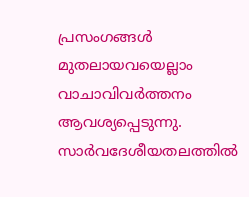പ്രസംഗങ്ങൾ മുതലായവയെല്ലാം വാചാവിവർത്തനം ആവശ്യപ്പെടുന്നു. സാർവദേശീയതലത്തിൽ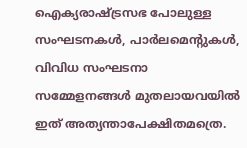ഐക്യരാഷ്ട്രസഭ പോലുള്ള സംഘടനകൾ, പാർലമെൻ്റുകൾ, വിവിധ സംഘടനാ സമ്മേളനങ്ങൾ മുതലായവയിൽ ഇത് അത്യന്താപേക്ഷിതമത്രെ.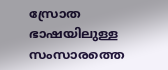സ്രോത ഭാഷയിലുള്ള സംസാരത്തെ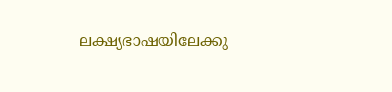ലക്ഷ്യഭാഷയിലേക്കു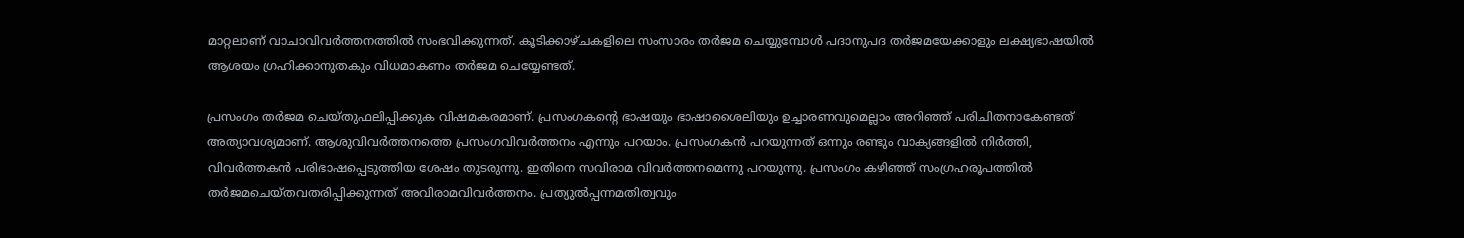മാറ്റലാണ് വാചാവിവർത്തനത്തിൽ സംഭവിക്കുന്നത്. കൂടിക്കാഴ്ചകളിലെ സംസാരം തർജമ ചെയ്യുമ്പോൾ പദാനുപദ തർജമയേക്കാളും ലക്ഷ്യഭാഷയിൽ ആശയം ഗ്രഹിക്കാനുതകും വിധമാകണം തർജമ ചെയ്യേണ്ടത്.

പ്രസംഗം തർജമ ചെയ്തുഫലിപ്പിക്കുക വിഷമകരമാണ്. പ്രസംഗകൻ്റെ ഭാഷയും ഭാഷാശൈലിയും ഉച്ചാരണവുമെല്ലാം അറിഞ്ഞ് പരിചിതനാകേണ്ടത് അത്യാവശ്യമാണ്. ആശുവിവർത്തനത്തെ പ്രസംഗവിവർത്തനം എന്നും പറയാം. പ്രസംഗകൻ പറയുന്നത് ഒന്നും രണ്ടും വാക്യങ്ങളിൽ നിർത്തി, വിവർത്തകൻ പരിഭാഷപ്പെടുത്തിയ ശേഷം തുടരുന്നു. ഇതിനെ സവിരാമ വിവർത്തനമെന്നു പറയുന്നു. പ്രസംഗം കഴിഞ്ഞ് സംഗ്രഹരൂപത്തിൽ തർജമചെയ്തവതരിപ്പിക്കുന്നത് അവിരാമവിവർത്തനം. പ്രത്യുൽപ്പന്നമതിത്വവും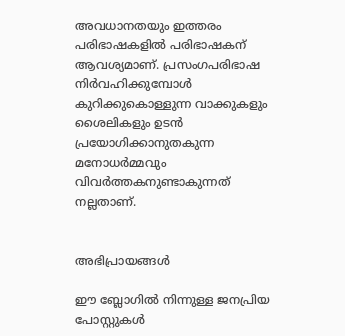അവധാനതയും ഇത്തരം പരിഭാഷകളിൽ പരിഭാഷകന് ആവശ്യമാണ്. പ്രസംഗപരിഭാഷ നിർവഹിക്കുമ്പോൾ കുറിക്കുകൊള്ളുന്ന വാക്കുകളും ശൈലികളും ഉടൻ പ്രയോഗിക്കാനുതകുന്ന മനോധർമ്മവും വിവർത്തകനുണ്ടാകുന്നത് നല്ലതാണ്.


അഭിപ്രായങ്ങള്‍

ഈ ബ്ലോഗിൽ നിന്നുള്ള ജനപ്രിയ പോസ്റ്റുകള്‍‌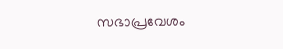സഭാപ്രവേശം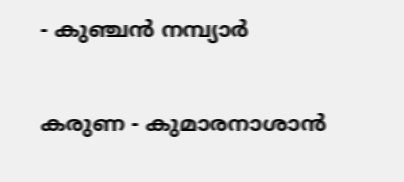- കുഞ്ചൻ നമ്പ്യാർ

കരുണ - കുമാരനാശാൻ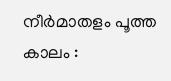നീർമാതളം പൂത്ത കാലം :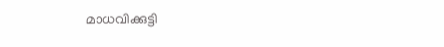മാധവിക്കുട്ടി